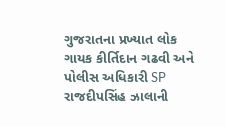ગુજરાતના પ્રખ્યાત લોક ગાયક કીર્તિદાન ગઢવી અને પોલીસ અધિકારી SP રાજદીપસિંહ ઝાલાની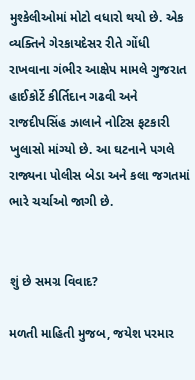મુશ્કેલીઓમાં મોટો વધારો થયો છે. એક વ્યક્તિને ગેરકાયદેસર રીતે ગોંધી રાખવાના ગંભીર આક્ષેપ મામલે ગુજરાત હાઈકોર્ટે કીર્તિદાન ગઢવી અને રાજદીપસિંહ ઝાલાને નોટિસ ફટકારી ખુલાસો માંગ્યો છે. આ ઘટનાને પગલે રાજ્યના પોલીસ બેડા અને કલા જગતમાં ભારે ચર્ચાઓ જાગી છે.


શું છે સમગ્ર વિવાદ?

મળતી માહિતી મુજબ, જયેશ પરમાર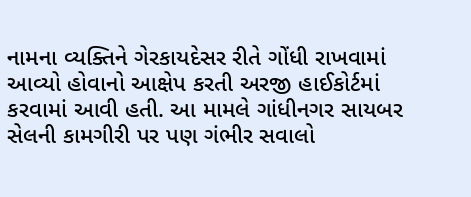નામના વ્યક્તિને ગેરકાયદેસર રીતે ગોંધી રાખવામાં આવ્યો હોવાનો આક્ષેપ કરતી અરજી હાઈકોર્ટમાં કરવામાં આવી હતી. આ મામલે ગાંધીનગર સાયબર સેલની કામગીરી પર પણ ગંભીર સવાલો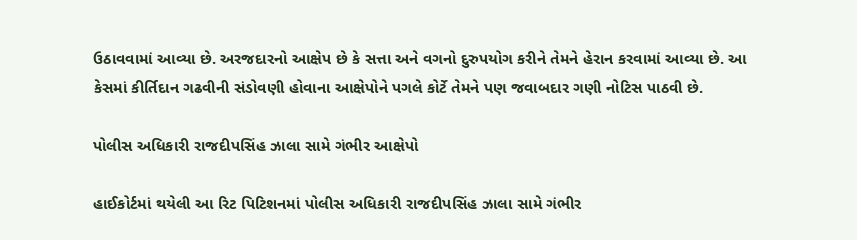ઉઠાવવામાં આવ્યા છે. અરજદારનો આક્ષેપ છે કે સત્તા અને વગનો દુરુપયોગ કરીને તેમને હેરાન કરવામાં આવ્યા છે. આ કેસમાં કીર્તિદાન ગઢવીની સંડોવણી હોવાના આક્ષેપોને પગલે કોર્ટે તેમને પણ જવાબદાર ગણી નોટિસ પાઠવી છે.

પોલીસ અધિકારી રાજદીપસિંહ ઝાલા સામે ગંભીર આક્ષેપો

હાઈકોર્ટમાં થયેલી આ રિટ પિટિશનમાં પોલીસ અધિકારી રાજદીપસિંહ ઝાલા સામે ગંભીર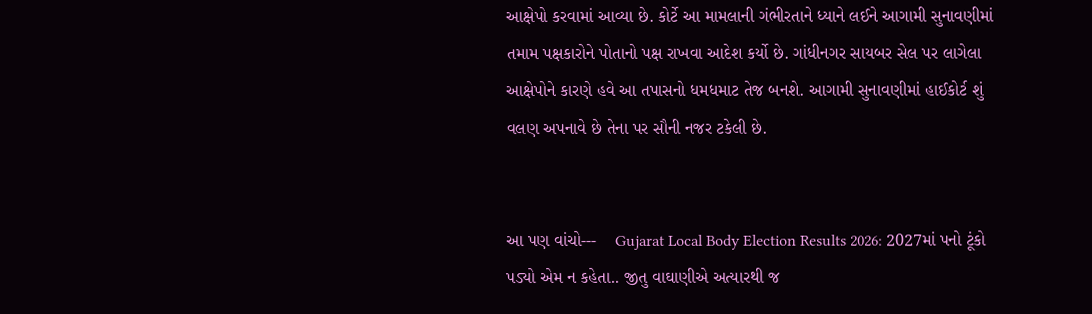આક્ષેપો કરવામાં આવ્યા છે. કોર્ટે આ મામલાની ગંભીરતાને ધ્યાને લઈને આગામી સુનાવણીમાં તમામ પક્ષકારોને પોતાનો પક્ષ રાખવા આદેશ કર્યો છે. ગાંધીનગર સાયબર સેલ પર લાગેલા આક્ષેપોને કારણે હવે આ તપાસનો ધમધમાટ તેજ બનશે. આગામી સુનાવણીમાં હાઈકોર્ટ શું વલણ અપનાવે છે તેના પર સૌની નજર ટકેલી છે.


આ પણ વાંચો---    Gujarat Local Body Election Results 2026: 2027માં પનો ટૂંકો પડ્યો એમ ન કહેતા.. જીતુ વાઘાણીએ અત્યારથી જ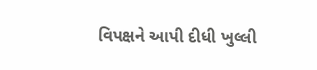વિપક્ષને આપી દીધી ખુલ્લી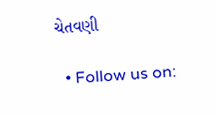ચેતવણી

  • Follow us on: